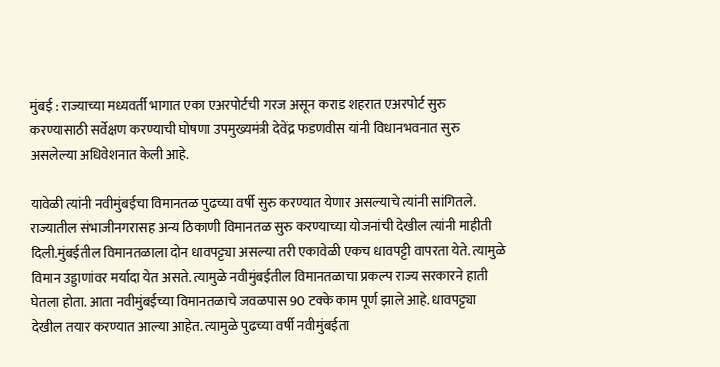मुंबई : राज्याच्या मध्यवर्ती भागात एका एअरपोर्टची गरज असून कराड शहरात एअरपोर्ट सुरु करण्यासाठी सर्वेक्षण करण्याची घोषणा उपमुख्यमंत्री देवेंद्र फडणवीस यांनी विधानभवनात सुरु असलेल्या अधिवेशनात केली आहे.

यावेळी त्यांनी नवीमुंबईचा विमानतळ पुढच्या वर्षी सुरु करण्यात येणार असल्याचे त्यांनी सांगितले. राज्यातील संभाजीनगरासह अन्य ठिकाणी विमानतळ सुरु करण्याच्या योजनांची देखील त्यांनी माहीती दिली.मुंबईतील विमानतळाला दोन धावपट्ट्या असल्या तरी एकावेळी एकच धावपट्टी वापरता येते. त्यामुळे विमान उड्डाणांवर मर्यादा येत असते. त्यामुळे नवीमुंबईतील विमानतळाचा प्रकल्प राज्य सरकारने हाती घेतला होता. आता नवीमुंबईच्या विमानतळाचे जवळपास 90 टक्के काम पूर्ण झाले आहे. धावपट्ट्या देखील तयार करण्यात आल्या आहेत. त्यामुळे पुढच्या वर्षी नवीमुंबईता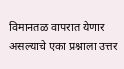विमानतळ वापरात येणार असल्याचे एका प्रश्नाला उत्तर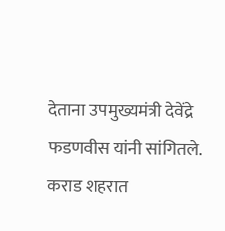देताना उपमुख्यमंत्री देवेंद्रे फडणवीस यांनी सांगितले. कराड शहरात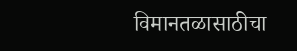विमानतळासाठीचा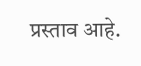प्रस्ताव आहे.